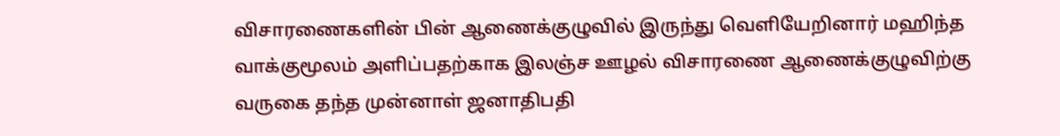விசாரணைகளின் பின் ஆணைக்குழுவில் இருந்து வெளியேறினார் மஹிந்த
வாக்குமூலம் அளிப்பதற்காக இலஞ்ச ஊழல் விசாரணை ஆணைக்குழுவிற்கு வருகை தந்த முன்னாள் ஜனாதிபதி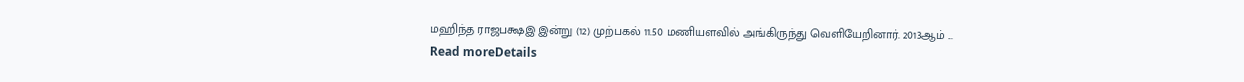மஹிந்த ராஜபக்ஷஇ இன்று (12) முற்பகல் 11.50 மணியளவில் அங்கிருந்து வெளியேறினார். 2013ஆம் ...
Read moreDetails